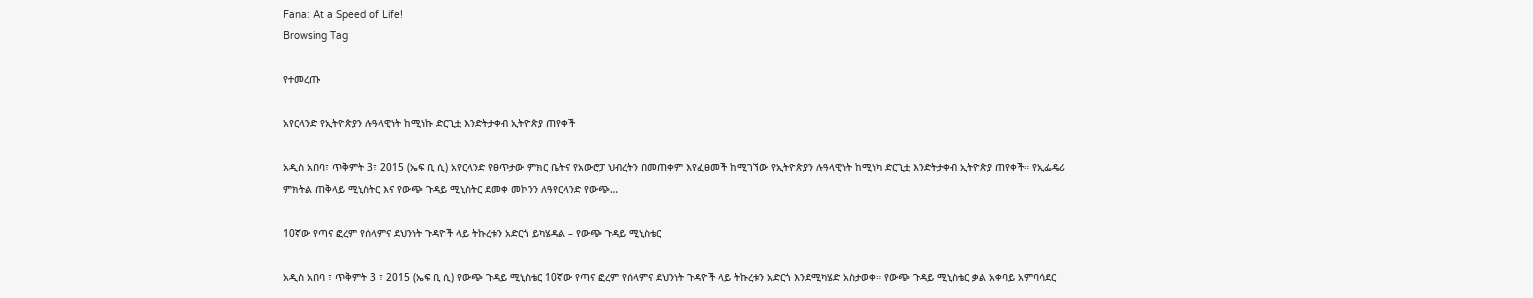Fana: At a Speed of Life!
Browsing Tag

የተመረጡ

አየርላንድ የኢትዮጵያን ሉዓላዊነት ከሚነኩ ድርጊቷ እንድትታቀብ ኢትዮጵያ ጠየቀች

አዲስ አበባ፣ ጥቅምት 3፣ 2015 (ኤፍ ቢ ሲ) አየርላንድ የፀጥታው ምክር ቤትና የአውሮፓ ህብረትን በመጠቀም እየፈፀመች ከሚገኘው የኢትዮጵያን ሉዓላዊነት ከሚነካ ድርጊቷ እንድትታቀብ ኢትዮጵያ ጠየቀች። የኢፌዴሪ ምክትል ጠቅላይ ሚኒስትር እና የውጭ ጉዳይ ሚኒስትር ደመቀ መኮንን ለዓየርላንድ የውጭ…

10ኛው የጣና ፎረም የሰላምና ደህንነት ጉዳዮች ላይ ትኩረቱን አድርጎ ይካሄዳል – የውጭ ጉዳይ ሚኒስቴር

አዲስ አበባ ፣ ጥቅምት 3 ፣ 2015 (ኤፍ ቢ ሲ) የውጭ ጉዳይ ሚኒስቴር 10ኛው የጣና ፎረም የሰላምና ደህንነት ጉዳዮች ላይ ትኩረቱን አድርጎ እንደሚካሄድ አስታወቀ። የውጭ ጉዳይ ሚኒስቴር ቃል አቀባይ አምባሳደር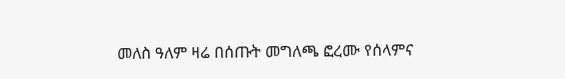መለስ ዓለም ዛሬ በሰጡት መግለጫ ፎረሙ የሰላምና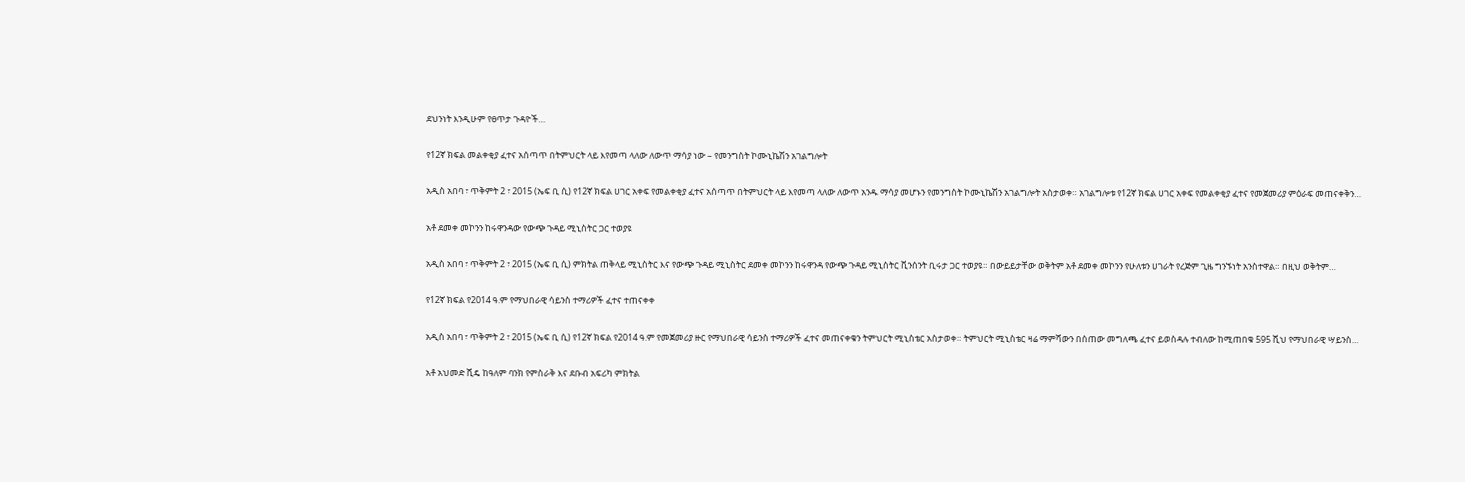ደህንነት እንዲሁም የፀጥታ ጉዳዮች…

የ12ኛ ክፍል መልቀቂያ ፈተና አሰጣጥ በትምህርት ላይ እየመጣ ላለው ለውጥ ማሳያ ነው – የመንግስት ኮሙኒኬሽን አገልግሎት

አዲስ አበባ ፣ ጥቅምት 2 ፣ 2015 (ኤፍ ቢ ሲ) የ12ኛ ክፍል ሀገር አቀፍ የመልቀቂያ ፈተና አሰጣጥ በትምህርት ላይ እየመጣ ላለው ለውጥ አንዱ ማሳያ መሆኑን የመንግስት ኮሙኒኬሽን አገልግሎት አስታወቀ። አገልግሎቱ የ12ኛ ክፍል ሀገር አቀፍ የመልቀቂያ ፈተና የመጀመሪያ ምዕራፍ መጠናቀቅን…

አቶ ደመቀ መኮንን ከሩዋንዳው የውጭ ጉዳይ ሚኒስትር ጋር ተወያዩ

አዲስ አበባ ፣ ጥቅምት 2 ፣ 2015 (ኤፍ ቢ ሲ) ምክትል ጠቅላይ ሚኒስትር እና የውጭ ጉዳይ ሚኒስትር ደመቀ መኮንን ከሩዋንዳ የውጭ ጉዳይ ሚኒስትር ቪንሰንት ቢሩታ ጋር ተወያዩ። በውይይታቸው ወቅትም አቶ ደመቀ መኮንን የሁለቱን ሀገራት የረጅም ጊዜ ግንኙነት አንስተዋል። በዚህ ወቅትም…

የ12ኛ ክፍል የ2014 ዓ.ም የማህበራዊ ሳይንስ ተማሪዎች ፈተና ተጠናቀቀ

አዲስ አበባ ፣ ጥቅምት 2 ፣ 2015 (ኤፍ ቢ ሲ) የ12ኛ ክፍል የ2014 ዓ.ም የመጀመሪያ ዙር የማህበራዊ ሳይንስ ተማሪዎች ፈተና መጠናቀቁን ትምህርት ሚኒስቴር አስታወቀ። ትምህርት ሚኒስቴር ዛሬ ማምሻውን በሰጠው መግለጫ ፈተና ይወስዳሉ ተብለው ከሚጠበቁ 595 ሺህ የማህበራዊ ሣይንስ…

አቶ አህመድ ሺዴ ከዓለም ባንክ የምስራቅ እና ደቡብ አፍሪካ ምክትል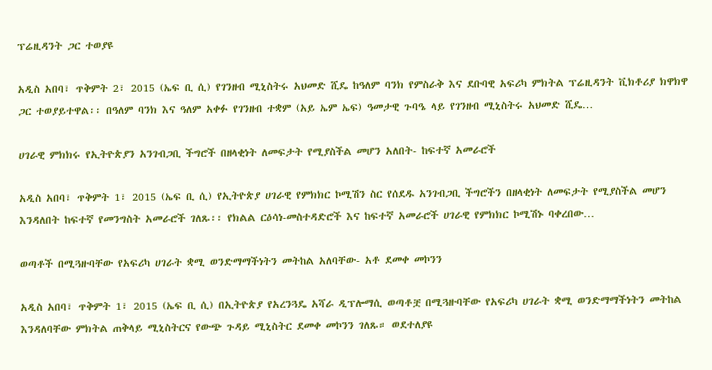ፕሬዚዳንት ጋር ተወያዩ

አዲስ አበባ፣ ጥቅምት 2፣ 2015 (ኤፍ ቢ ሲ) የገንዘብ ሚኒስትሩ አህመድ ሺዴ ከዓለም ባንክ የምስራቅ እና ደቡባዊ አፍሪካ ምክትል ፕሬዚዳንት ቪክቶሪያ ክዋክዋ ጋር ተወያይተዋል፡፡ በዓለም ባንክ እና ዓለም አቀፉ የገንዘብ ተቋም (አይ ኤም ኤፍ) ዓመታዊ ጉባዔ ላይ የገንዘብ ሚኒስትሩ አህመድ ሺዴ…

ሀገራዊ ምክክሩ የኢትዮጵያን አንገብጋቢ ችግሮች በዘላቂነት ለመፍታት የሚያስችል መሆን አለበት- ከፍተኛ አመራሮች

አዲስ አበባ፣ ጥቅምት 1፣ 2015 (ኤፍ ቢ ሲ) የኢትዮጵያ ሀገራዊ የምክክር ኮሚሽን ስር የሰደዱ አንገብጋቢ ችግሮችን በዘላቂነት ለመፍታት የሚያስችል መሆን እንዳለበት ከፍተኛ የመንግስት አመራሮች ገለጹ፡፡ የክልል ርዕሳነ-መስተዳድሮች እና ከፍተኛ አመራሮች ሀገራዊ የምክክር ኮሚሽኑ ባቀረበው…

ወጣቶች በሚጓዙባቸው የአፍሪካ ሀገራት ቋሚ ወንድማማችነትን መትከል አለባቸው- አቶ ደመቀ መኮንን

አዲስ አበባ፣ ጥቅምት 1፣ 2015 (ኤፍ ቢ ሲ) በኢትዮጵያ የአረንጓዴ አሻራ ዲፕሎማሲ ወጣቶቿ በሚጓዙባቸው የአፍሪካ ሀገራት ቋሚ ወንድማማችነትን መትከል እንዳለባቸው ምክትል ጠቅላይ ሚኒስትርና የውጭ ጉዳይ ሚኒስትር ደመቀ መኮንን ገለጹ። ወደተለያዩ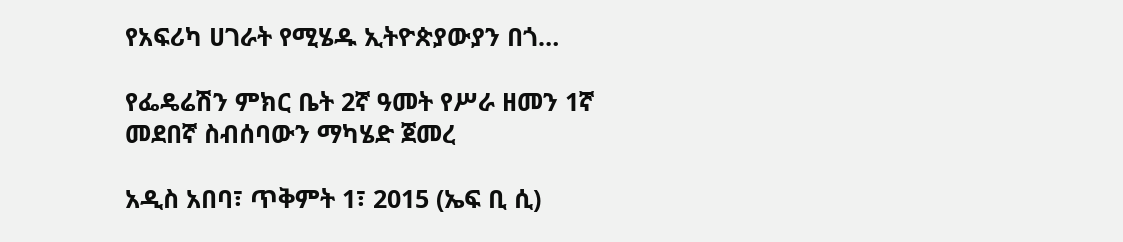የአፍሪካ ሀገራት የሚሄዱ ኢትዮጵያውያን በጎ…

የፌዴሬሽን ምክር ቤት 2ኛ ዓመት የሥራ ዘመን 1ኛ መደበኛ ስብሰባውን ማካሄድ ጀመረ

አዲስ አበባ፣ ጥቅምት 1፣ 2015 (ኤፍ ቢ ሲ)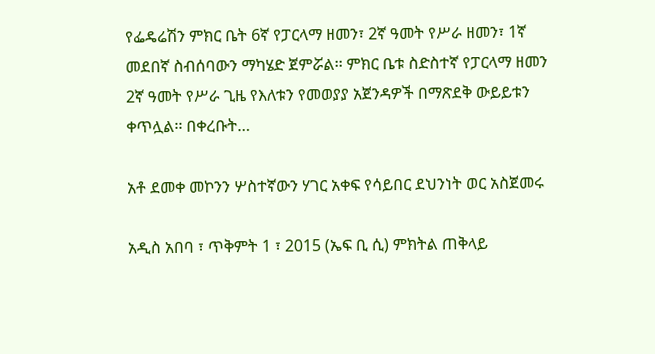የፌዴሬሽን ምክር ቤት 6ኛ የፓርላማ ዘመን፣ 2ኛ ዓመት የሥራ ዘመን፣ 1ኛ መደበኛ ስብሰባውን ማካሄድ ጀምሯል፡፡ ምክር ቤቱ ስድስተኛ የፓርላማ ዘመን 2ኛ ዓመት የሥራ ጊዜ የእለቱን የመወያያ አጀንዳዎች በማጽደቅ ውይይቱን ቀጥሏል፡፡ በቀረቡት…

አቶ ደመቀ መኮንን ሦስተኛውን ሃገር አቀፍ የሳይበር ደህንነት ወር አስጀመሩ

አዲስ አበባ ፣ ጥቅምት 1 ፣ 2015 (ኤፍ ቢ ሲ) ምክትል ጠቅላይ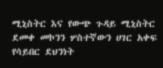ሚኒስትር እና የውጭ ጉዳይ ሚኒስትር ደመቀ መኮንን ሦስተኛውን ሀገር አቀፍ የሳይበር ደህንነት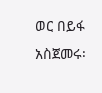ወር በይፋ አስጀመሩ፡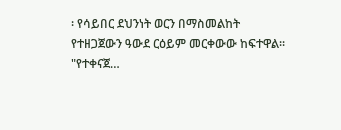፡ የሳይበር ደህንነት ወርን በማስመልከት የተዘጋጀውን ዓውደ ርዕይም መርቀውው ከፍተዋል፡፡ "የተቀናጀ…